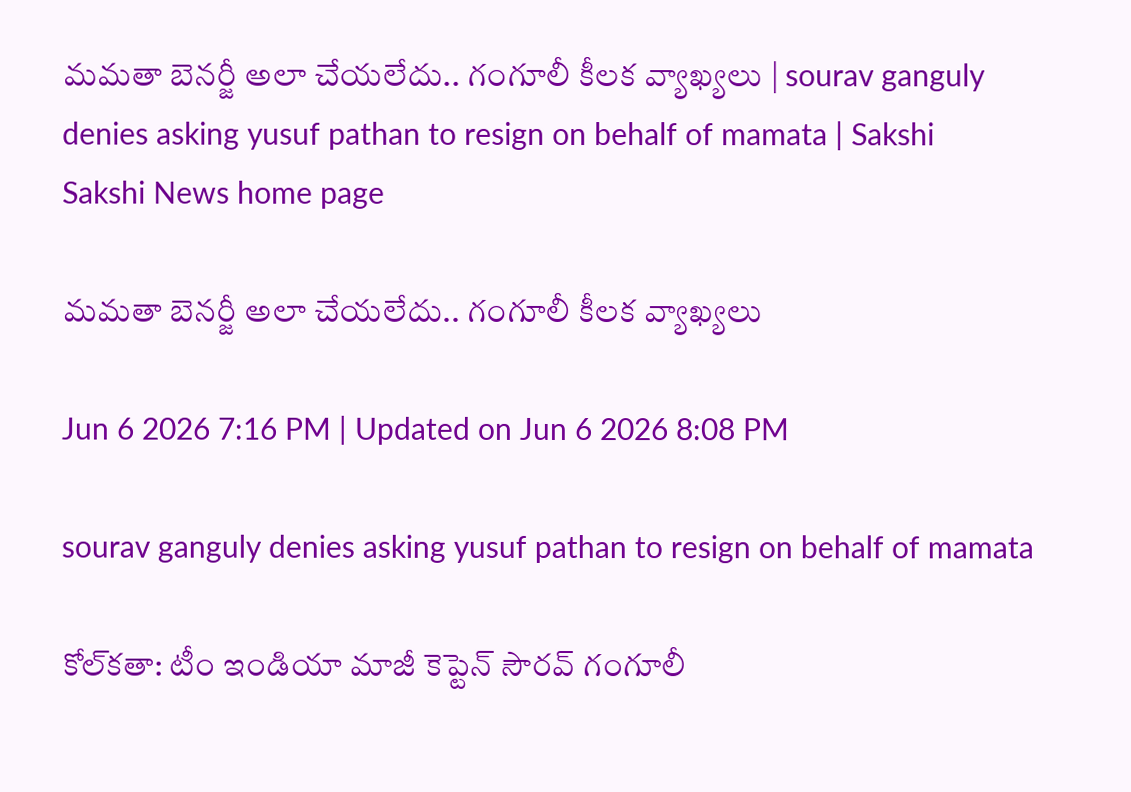మమతా బెనర్జీ అలా చేయలేదు.. గంగూలీ కీలక వ్యాఖ్యలు | sourav ganguly denies asking yusuf pathan to resign on behalf of mamata | Sakshi
Sakshi News home page

మమతా బెనర్జీ అలా చేయలేదు.. గంగూలీ కీలక వ్యాఖ్యలు

Jun 6 2026 7:16 PM | Updated on Jun 6 2026 8:08 PM

sourav ganguly denies asking yusuf pathan to resign on behalf of mamata

కోల్‌కతా: టీం ఇండియా మాజీ కెప్టెన్‌ సౌరవ్‌ గంగూలీ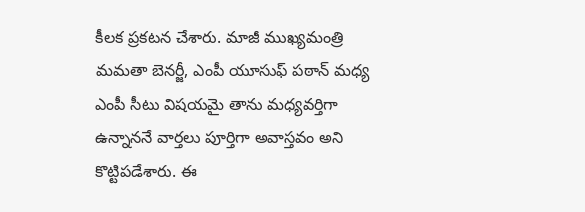కీలక ప్రకటన చేశారు. మాజీ ముఖ్యమంత్రి మమతా బెనర్జీ, ఎంపీ యూసుఫ్ పఠాన్ మధ్య ఎంపీ సీటు విషయమై తాను మధ్యవర్తిగా ఉన్నాననే వార్తలు పూర్తిగా అవాస్తవం అని కొట్టిపడేశారు. ఈ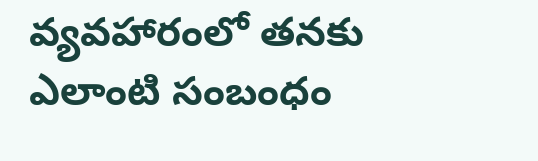వ్యవహారంలో తనకు ఎలాంటి సంబంధం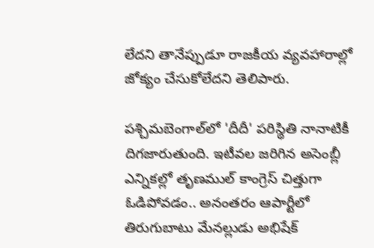లేదని తానేప్పుడూ రాజకీయ వ్యవహారాల్లో జోక్యం చేసుకోలేదని తెలిపారు.

పశ్చిమబెంగాల్‌లో 'దీదీ' పరిస్థితి నానాటికీ దిగజారుతుంది. ఇటీవల జరిగిన అసెంబ్లీ ఎ‍న్నికల్లో తృణముల్‌ కాంగ్రెస్ చిత్తుగా ఓడిపోవడం.. అనంతరం ఆపార్టీలో తిరుగుబాటు మేనల్లుడు అభిషేక్‌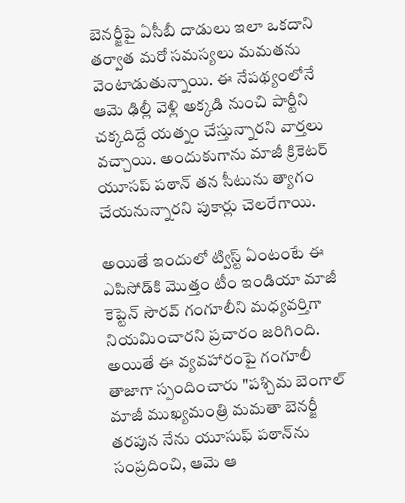బెనర్జీపై ఏసీబీ దాడులు ఇలా ఒకదాని తర్వాత మరో సమస్యలు మమతను వెంటాడుతున్నాయి. ఈ నేపథ్యంలోనే ఆమె ఢిల్లీ వెళ్లి అక్కడి నుంచి పార్టీని చక్కదిద్దే యత్నం చేస్తున్నారని వార్తలు వచ్చాయి. అందుకుగాను మాజీ క్రికెటర్‌ యూసప్ పఠాన్‌ తన సీటును త్యాగం చేయనున్నారని పుకార్లు చెలరేగాయి.

అయితే ఇందులో ట్విస్ట్ ఏంటంటే ఈ ఎపిసోడ్‌కి మెుత్తం టీం ఇండియా మాజీ కెప్టెన్‌ సౌరవ్‌ గంగూలీని మధ్యవర్తిగా నియమించారని ప్రచారం జరిగింది. అయితే ఈ వ్యవహారంపై గంగూలీ తాజాగా స్పందించారు "పశ్చిమ బెంగాల్ మాజీ ముఖ్యమంత్రి మమతా బెనర్జీ తరపున నేను యూసుఫ్ పఠాన్‌ను సంప్రదించి, ఆమె ఆ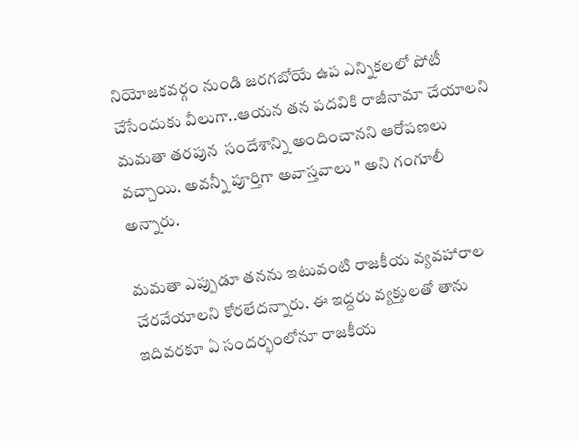నియోజకవర్గం నుండి జరగబోయే ఉప ఎన్నికలలో పోటీ చేసేందుకు వీలుగా..ఆయన తన పదవికి రాజీనామా చేయాలని మమతా తరపున  సందేశాన్ని అందించానని ఆరోపణలు వచ్చాయి. అవన్నీ పూర్తిగా అవాస్తవాలు " అని గంగూలీ అన్నారు.

మమతా ఎప్పుడూ తనను ఇటువంటి రాజకీయ వ్యవహారాల చేరవేయాలని కోరలేదన్నారు. ఈ ఇద్దరు వ్యక్తులతో తాను ఇదివరకూ ఏ సందర్భంలోనూ రాజకీయ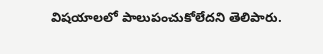విషయాలలో పాలుపంచుకోలేదని తెలిపారు.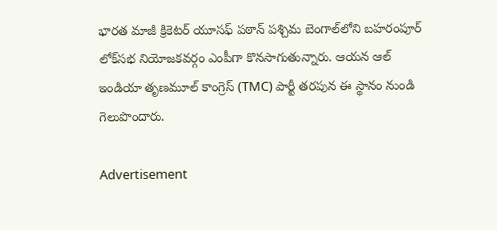భారత మాజీ క్రికెటర్ యూసఫ్ పఠాన్ పశ్చిమ బెంగాల్‌లోని బహరంపూర్  లోక్‌సభ నియోజకవర్గం ఎంపీగా కొనసాగుతున్నారు. ఆయన ఆల్ ఇండియా తృణమూల్ కాంగ్రెస్ (TMC) పార్టీ తరపున ఈ స్థానం నుండి గెలుపొందారు.

Advertisement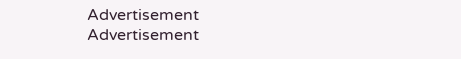Advertisement
Advertisement